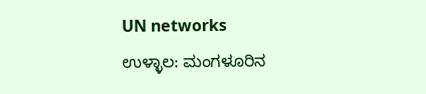UN networks
ಉಳ್ಳಾಲ: ಮಂಗಳೂರಿನ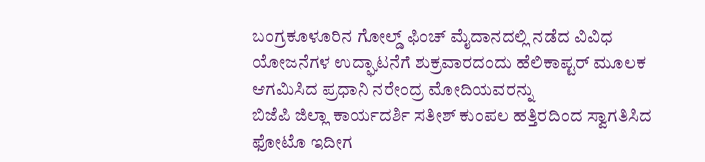ಬಂಗ್ರಕೂಳೂರಿನ ಗೋಲ್ಡ್ ಫಿಂಚ್ ಮೈದಾನದಲ್ಲಿ ನಡೆದ ವಿವಿಧ ಯೋಜನೆಗಳ ಉದ್ಘಾಟನೆಗೆ ಶುಕ್ರವಾರದಂದು ಹೆಲಿಕಾಪ್ಟರ್ ಮೂಲಕ ಆಗಮಿಸಿದ ಪ್ರಧಾನಿ ನರೇಂದ್ರ ಮೋದಿಯವರನ್ನು
ಬಿಜೆಪಿ ಜಿಲ್ಲಾ ಕಾರ್ಯದರ್ಶಿ ಸತೀಶ್ ಕುಂಪಲ ಹತ್ತಿರದಿಂದ ಸ್ವಾಗತಿಸಿದ ಫೋಟೊ ಇದೀಗ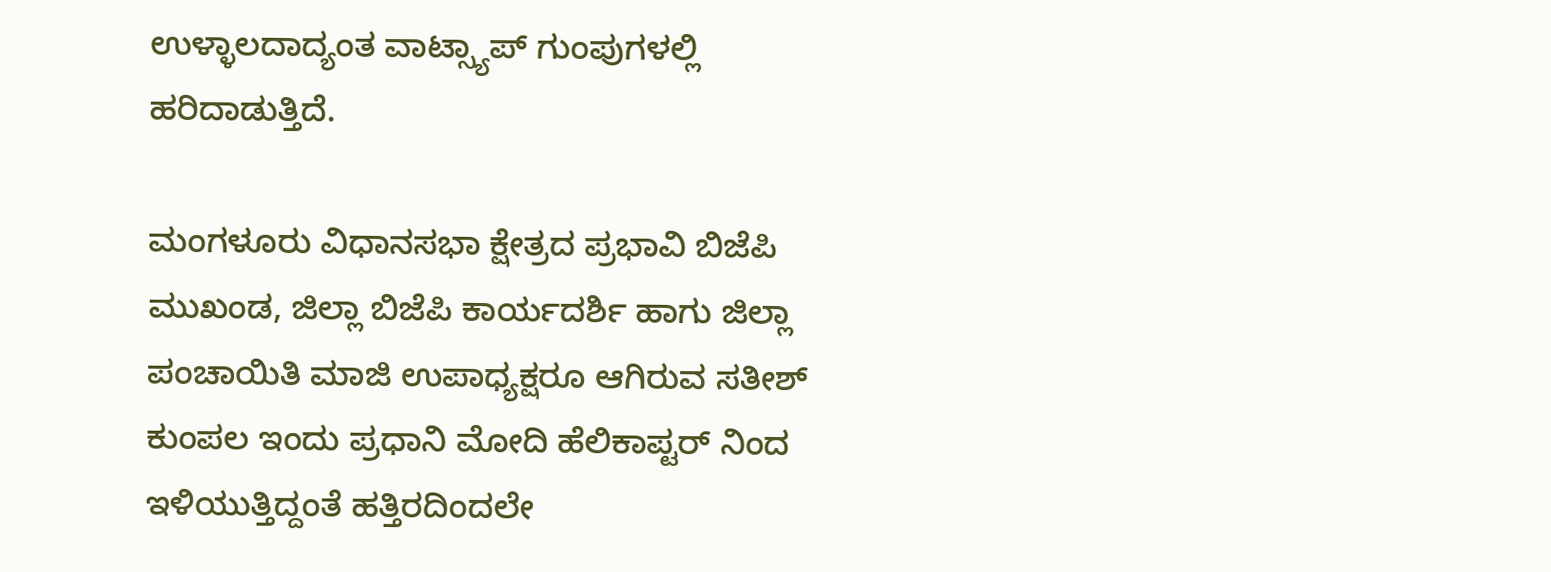ಉಳ್ಳಾಲದಾದ್ಯಂತ ವಾಟ್ಸ್ಯಾಪ್ ಗುಂಪುಗಳಲ್ಲಿ ಹರಿದಾಡುತ್ತಿದೆ.

ಮಂಗಳೂರು ವಿಧಾನಸಭಾ ಕ್ಷೇತ್ರದ ಪ್ರಭಾವಿ ಬಿಜೆಪಿ ಮುಖಂಡ, ಜಿಲ್ಲಾ ಬಿಜೆಪಿ ಕಾರ್ಯದರ್ಶಿ ಹಾಗು ಜಿಲ್ಲಾ ಪಂಚಾಯಿತಿ ಮಾಜಿ ಉಪಾಧ್ಯಕ್ಷರೂ ಆಗಿರುವ ಸತೀಶ್ ಕುಂಪಲ ಇಂದು ಪ್ರಧಾನಿ ಮೋದಿ ಹೆಲಿಕಾಪ್ಟರ್ ನಿಂದ ಇಳಿಯುತ್ತಿದ್ದಂತೆ ಹತ್ತಿರದಿಂದಲೇ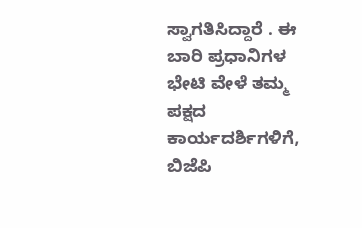ಸ್ವಾಗತಿಸಿದ್ದಾರೆ . ಈ ಬಾರಿ ಪ್ರಧಾನಿಗಳ ಭೇಟಿ ವೇಳೆ ತಮ್ಮ ಪಕ್ಷದ ಕಾರ್ಯದರ್ಶಿಗಳಿಗೆ, ಬಿಜೆಪಿ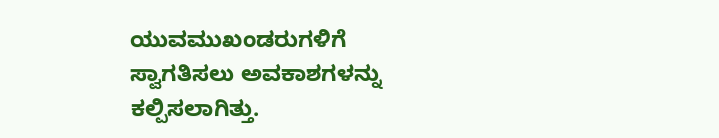ಯುವಮುಖಂಡರುಗಳಿಗೆ ಸ್ವಾಗತಿಸಲು ಅವಕಾಶಗಳನ್ನು ಕಲ್ಪಿಸಲಾಗಿತ್ತು.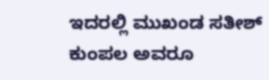ಇದರಲ್ಲಿ ಮುಖಂಡ ಸತೀಶ್ ಕುಂಪಲ ಅವರೂ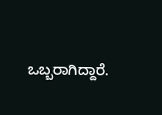ಒಬ್ಬರಾಗಿದ್ದಾರೆ.